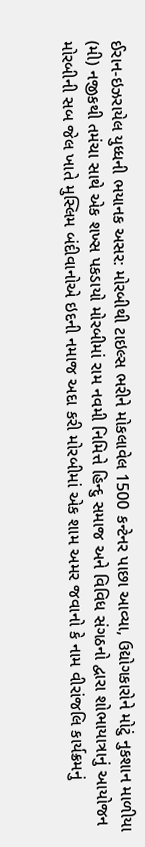ઈરાન-ઇઝરાયેલ યુધ્ધની ભયાનક અસર: મોરબીથી ટાઇલ્સ ભરીને મોકલાવેલ 1500 કન્ટેનર પાછા આવ્યા, ઉદ્યોગકારોને મોટું નુકશાન માળીયા (મી) નજીકથી તમંચા સાથે એક શખ્સ પકડાયો મોરબીમાં રામ નવમી નિમિત્તે હિન્દુ સમાજ અને વિવિધ સંગઠનો દ્વારા શોભાયાત્રાનું આયોજન મોરબીની સબ જેલ ખાતે મુસ્લિમ બંદીવાનોએ ઇદની નમાજ અદા કરી મોરબીમાં એક શામ અમર જવાનો કે નામ વીરાંજલિ કાર્યક્રમનું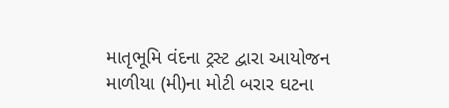માતૃભૂમિ વંદના ટ્રસ્ટ દ્વારા આયોજન માળીયા (મી)ના મોટી બરાર ઘટના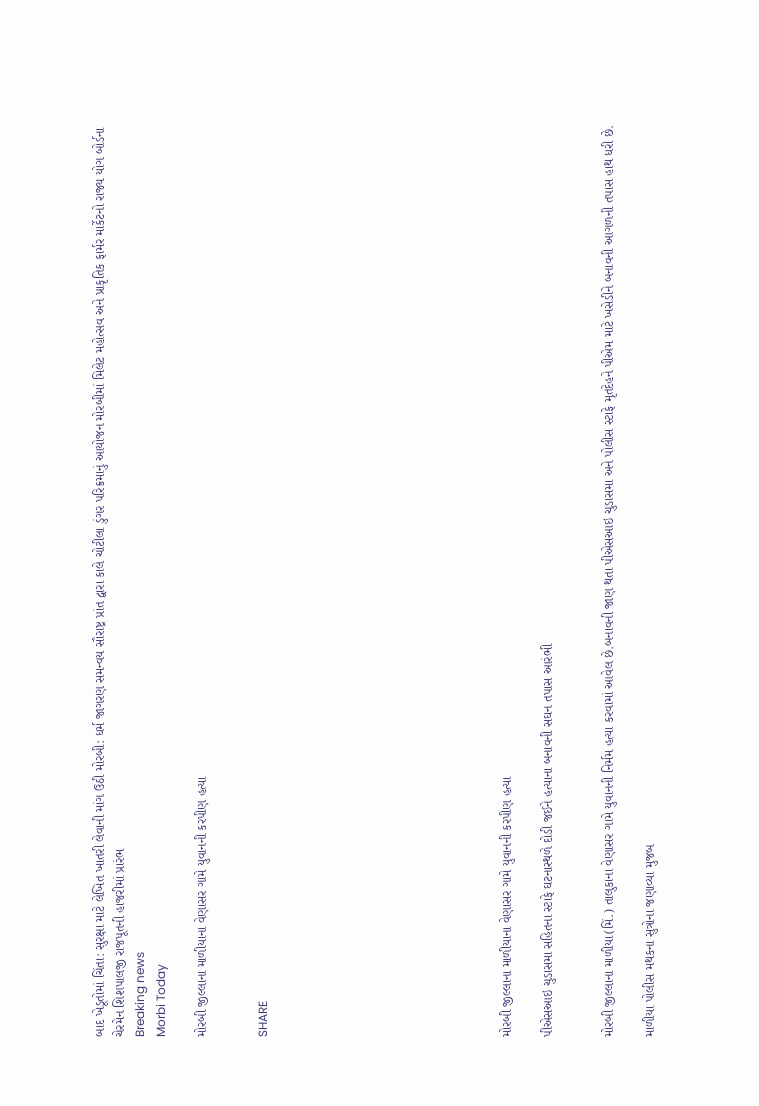બાદ ખેડૂતોમાં ચિંતા: સુરક્ષા માટે લેખિત ખાતરી લેવાની માંગ ઉઠી મોરબી: ધર્મ જાગરણ સમન્વય સૌરાષ્ટ્ર પ્રાંત દ્વારા કાલે ચોટીલા ડુંગર પરિક્રમાનું આયોજન મોરબીમાં મિલેટ મહોત્સવ અને પ્રાકૃતિક ફાર્મર માર્કેટનો રાજ્ય યોગ બોર્ડના ચેરમેન શિશપાલજી રાજપૂતની હાજરીમાં પ્રારંભ
Breaking news
Morbi Today

મોરબી જીલ્લાના માળીયાના વેણાસર ગામે યુવાનની કરપીણ હત્યા


SHARE











મોરબી જીલ્લાના માળીયાના વેણાસર ગામે યુવાનની કરપીણ હત્યા

પીએસઆઇ ચુડાસમા સહિતના સ્ટાફે ઘટનાસ્થળે દોડી જઈને હત્યાના બનાવની સઘન તપાસ આરંભી


મોરબી જીલ્લાના માળીયા(મિં.) તાલુકાના વેણાસર ગામે યુવાનની નિર્મમ હત્યા કરવામાં આવેલ છે.બનાવની જાણ થતા પીએસઆઇ ચુડાસમા અને પોલીસ સ્ટાફે મૃતદેહને પીએમ માટે ખસેડીને બનાવની આગળની તપાસ હાથ ધરી છે.

માળીયા પોલીસ મથકના સુત્રોના જણાવ્યા મુજબ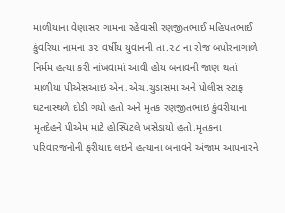માળીયાના વેણાસર ગામના રહેવાસી રણજીતભાઈ મહિપતભાઈ કુંવરિયા નામના ૩૨ વર્ષીય યુવાનની તા.૨૮ ના રોજ બપોરનાગાળે નિર્મમ હત્યા કરી નાંખવામાં આવી હોય બનાવની જાણ થતાં માળીયા પીએસઆઇ એન.એચ.ચુડાસમા અને પોલીસ સ્ટાફ ઘટનાસ્થળે દોડી ગયો હતો અને મૃતક રણજીતભાઇ કુંવરીયાના મૃતદેહને પીએમ માટે હોસ્પિટલે ખસેડાયો હતો.મૃતકના પરિવારજનોની ફરીયાદ લઇને હત્યાના બનાવને અંજામ આપનારને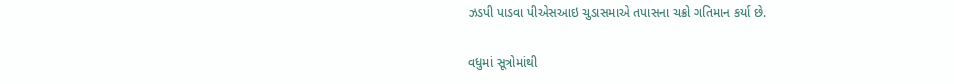ઝડપી પાડવા પીએસઆઇ ચુડાસમાએ તપાસના ચક્રો ગતિમાન કર્યા છે.

વધુમાં સૂત્રોમાંથી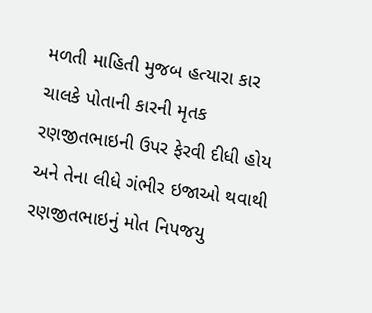મળતી માહિતી મુજબ હત્યારા કાર ચાલકે પોતાની કારની મૃતક રણજીતભાઇની ઉપર ફેરવી દીધી હોય અને તેના લીધે ગંભીર ઇજાઓ થવાથી રણજીતભાઇનું મોત નિપજયુ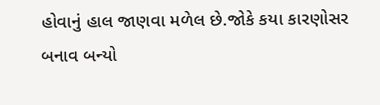હોવાનું હાલ જાણવા મળેલ છે.જોકે કયા કારણોસર બનાવ બન્યો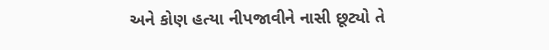અને કોણ હત્યા નીપજાવીને નાસી છૂટ્યો તે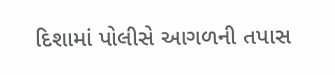દિશામાં પોલીસે આગળની તપાસ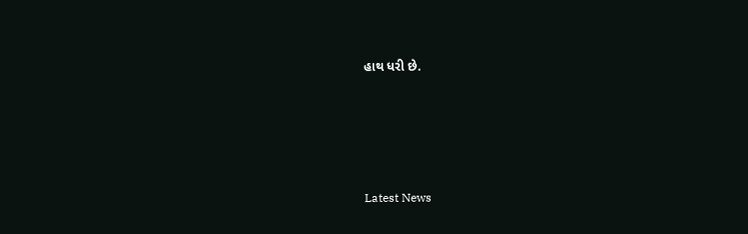હાથ ધરી છે.






Latest News